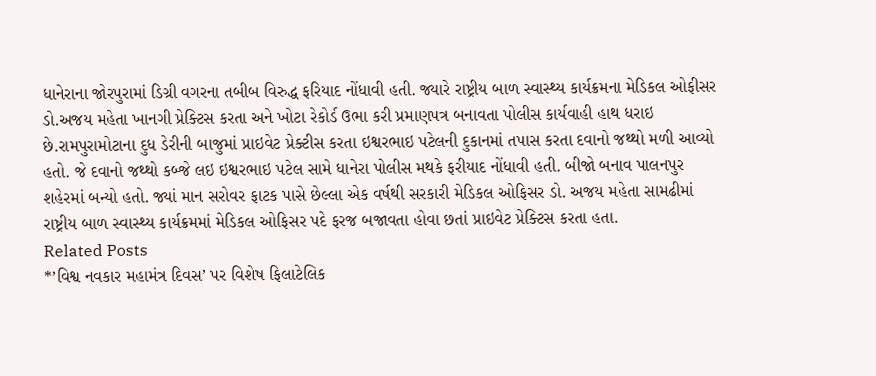ધાનેરાના જોરપુરામાં ડિગ્રી વગરના તબીબ વિરુદ્ધ ફરિયાદ નોંધાવી હતી. જ્યારે રાષ્ટ્રીય બાળ સ્વાસ્થ્ય કાર્યક્રમના મેડિકલ ઓફીસર ડો.અજય મહેતા ખાનગી પ્રેક્ટિસ કરતા અને ખોટા રેકોર્ડ ઉભા કરી પ્રમાણપત્ર બનાવતા પોલીસ કાર્યવાહી હાથ ધરાઇ છે.રામપુરામોટાના દુધ ડેરીની બાજુમાં પ્રાઇવેટ પ્રેક્ટીસ કરતા ઇશ્વરભાઇ પટેલની દુકાનમાં તપાસ કરતા દવાનો જથ્થો મળી આવ્યો હતો. જે દવાનો જથ્થો કબ્જે લઇ ઇશ્વરભાઇ પટેલ સામે ધાનેરા પોલીસ મથકે ફરીયાદ નોંધાવી હતી. બીજો બનાવ પાલનપુર શહેરમાં બન્યો હતો. જ્યાં માન સરોવર ફાટક પાસે છેલ્લા એક વર્ષથી સરકારી મેડિકલ ઓફિસર ડો. અજય મહેતા સામઢીમાં રાષ્ટ્રીય બાળ સ્વાસ્થ્ય કાર્યક્રમમાં મેડિકલ ઓફિસર પદે ફરજ બજાવતા હોવા છતાં પ્રાઇવેટ પ્રેક્ટિસ કરતા હતા.
Related Posts
*’વિશ્વ નવકાર મહામંત્ર દિવસ’ પર વિશેષ ફિલાટેલિક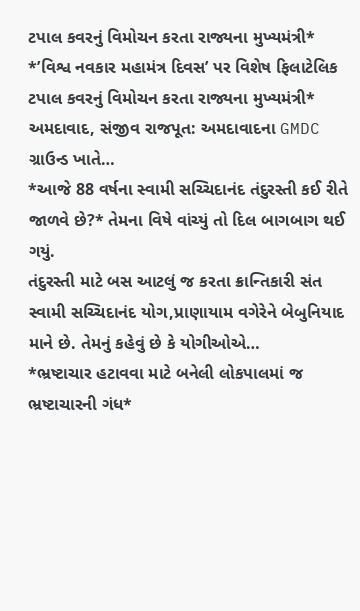ટપાલ કવરનું વિમોચન કરતા રાજ્યના મુખ્યમંત્રી*
*’વિશ્વ નવકાર મહામંત્ર દિવસ’ પર વિશેષ ફિલાટેલિક ટપાલ કવરનું વિમોચન કરતા રાજ્યના મુખ્યમંત્રી* અમદાવાદ, સંજીવ રાજપૂત: અમદાવાદના GMDC ગ્રાઉન્ડ ખાતે…
*આજે 88 વર્ષના સ્વામી સચ્ચિદાનંદ તંદુરસ્તી કઈ રીતે જાળવે છે?* તેમના વિષે વાંચ્યું તો દિલ બાગબાગ થઈ ગયું.
તંદુરસ્તી માટે બસ આટલું જ કરતા ક્રાન્તિકારી સંત સ્વામી સચ્ચિદાનંદ યોગ,પ્રાણાયામ વગેરેને બેબુનિયાદ માને છે. તેમનું કહેવું છે કે યોગીઓએ…
*ભ્રષ્ટાચાર હટાવવા માટે બનેલી લોકપાલમાં જ ભ્રષ્ટાચારની ગંધ*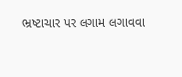ભ્રષ્ટાચાર પર લગામ લગાવવા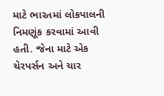માટે ભારતમાં લોકપાલની નિમણૂંક કરવામાં આવી હતી. જેના માટે એક ચેરપર્સન અને ચાર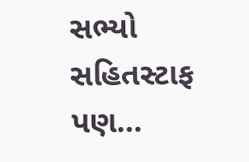સભ્યો સહિતસ્ટાફ પણ…